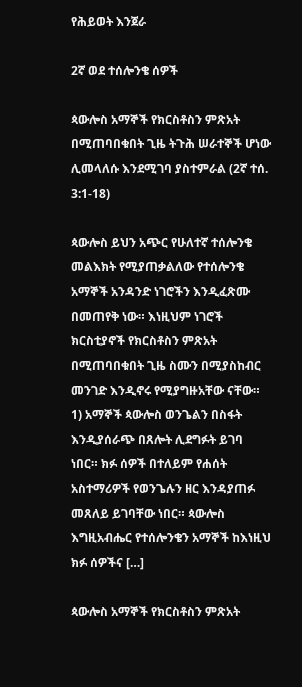የሕይወት እንጀራ

2ኛ ወደ ተሰሎንቄ ሰዎች

ጳውሎስ አማኞች የክርስቶስን ምጽአት በሚጠባበቁበት ጊዜ ትጉሕ ሠራተኞች ሆነው ሊመላለሱ እንደሚገባ ያስተምራል (2ኛ ተሰ. 3:1-18)

ጳውሎስ ይህን አጭር የሁለተኛ ተሰሎንቄ መልእክት የሚያጠቃልለው የተሰሎንቄ አማኞች አንዳንድ ነገሮችን እንዲፈጽሙ በመጠየቅ ነው። እነዚህም ነገሮች ክርስቲያኖች የክርስቶስን ምጽአት በሚጠባበቁበት ጊዜ ስሙን በሚያስከብር መንገድ እንዲኖሩ የሚያግዙአቸው ናቸው። 1) አማኞች ጳውሎስ ወንጌልን በስፋት እንዲያሰራጭ በጸሎት ሊደግፉት ይገባ ነበር። ክፉ ሰዎች በተለይም የሐሰት አስተማሪዎች የወንጌሉን ዘር እንዳያጠፉ መጸለይ ይገባቸው ነበር። ጳውሎስ እግዚአብሔር የተሰሎንቄን አማኞች ከእነዚህ ክፉ ሰዎችና […]

ጳውሎስ አማኞች የክርስቶስን ምጽአት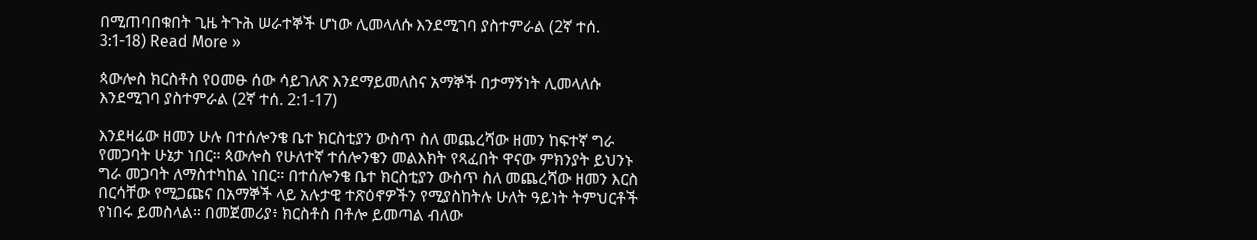በሚጠባበቁበት ጊዜ ትጉሕ ሠራተኞች ሆነው ሊመላለሱ እንደሚገባ ያስተምራል (2ኛ ተሰ. 3:1-18) Read More »

ጳውሎስ ክርስቶስ የዐመፁ ሰው ሳይገለጽ እንደማይመለስና አማኞች በታማኝነት ሊመላለሱ እንደሚገባ ያስተምራል (2ኛ ተሰ. 2:1-17)

እንደዛሬው ዘመን ሁሉ በተሰሎንቄ ቤተ ክርስቲያን ውስጥ ስለ መጨረሻው ዘመን ከፍተኛ ግራ የመጋባት ሁኔታ ነበር። ጳውሎስ የሁለተኛ ተሰሎንቄን መልእክት የጻፈበት ዋናው ምክንያት ይህንኑ ግራ መጋባት ለማስተካከል ነበር። በተሰሎንቄ ቤተ ክርስቲያን ውስጥ ስለ መጨረሻው ዘመን እርስ በርሳቸው የሚጋጩና በአማኞች ላይ አሉታዊ ተጽዕኖዎችን የሚያስከትሉ ሁለት ዓይነት ትምህርቶች የነበሩ ይመስላል። በመጀመሪያ፥ ክርስቶስ በቶሎ ይመጣል ብለው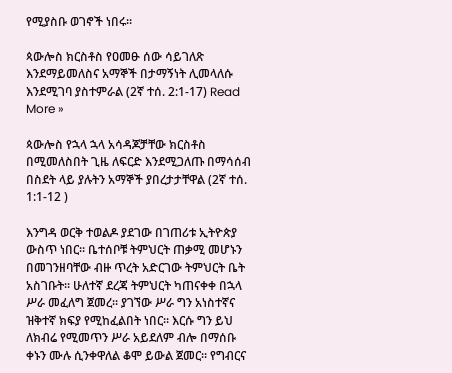የሚያስቡ ወገኖች ነበሩ።

ጳውሎስ ክርስቶስ የዐመፁ ሰው ሳይገለጽ እንደማይመለስና አማኞች በታማኝነት ሊመላለሱ እንደሚገባ ያስተምራል (2ኛ ተሰ. 2:1-17) Read More »

ጳውሎስ የኋላ ኋላ አሳዳጆቻቸው ክርስቶስ በሚመለስበት ጊዜ ለፍርድ እንደሚጋለጡ በማሳሰብ በስደት ላይ ያሉትን አማኞች ያበረታታቸዋል (2ኛ ተሰ. 1:1-12 )

እንግዳ ወርቅ ተወልዶ ያደገው በገጠሪቱ ኢትዮጵያ ውስጥ ነበር። ቤተሰቦቹ ትምህርት ጠቃሚ መሆኑን በመገንዘባቸው ብዙ ጥረት አድርገው ትምህርት ቤት አስገቡት። ሁለተኛ ደረጃ ትምህርት ካጠናቀቀ በኋላ ሥራ መፈለግ ጀመረ። ያገኘው ሥራ ግን አነስተኛና ዝቅተኛ ክፍያ የሚከፈልበት ነበር። እርሱ ግን ይህ ለክብሬ የሚመጥን ሥራ አይደለም ብሎ በማሰቡ ቀኑን ሙሉ ሲንቀዋለል ቆሞ ይውል ጀመር። የግብርና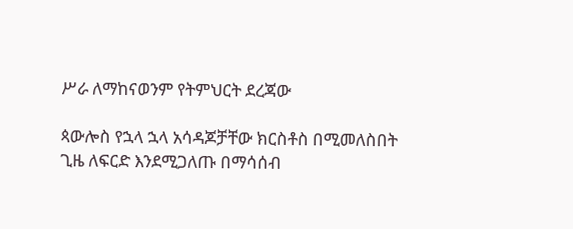ሥራ ለማከናወንም የትምህርት ደረጃው

ጳውሎስ የኋላ ኋላ አሳዳጆቻቸው ክርስቶስ በሚመለስበት ጊዜ ለፍርድ እንደሚጋለጡ በማሳሰብ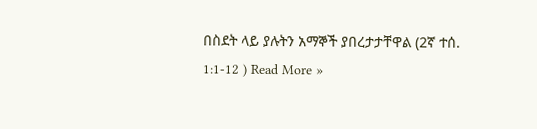በስደት ላይ ያሉትን አማኞች ያበረታታቸዋል (2ኛ ተሰ. 1:1-12 ) Read More »